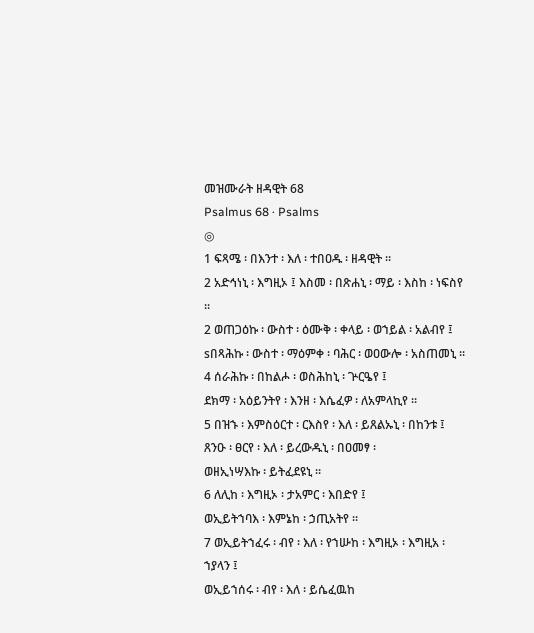መዝሙራት ዘዳዊት 68
Psalmus 68 · Psalms
◎
1 ፍጻሜ ፡ በእንተ ፡ እለ ፡ ተበዐዱ ፡ ዘዳዊት ።
2 አድኅነኒ ፡ እግዚኦ ፤ እስመ ፡ በጽሐኒ ፡ ማይ ፡ እስከ ፡ ነፍስየ ።
2 ወጠጋዕኩ ፡ ውስተ ፡ ዕሙቅ ፡ ቀላይ ፡ ወኀይል ፡ አልብየ ፤
sበጻሕኩ ፡ ውስተ ፡ ማዕምቀ ፡ ባሕር ፡ ወዐውሎ ፡ አስጠመኒ ።
4 ሰራሕኩ ፡ በከልሖ ፡ ወስሕከኒ ፡ ጕርዔየ ፤
ደክማ ፡ አዕይንትየ ፡ እንዘ ፡ እሴፈዎ ፡ ለአምላኪየ ።
5 በዝኁ ፡ እምስዕርተ ፡ ርእስየ ፡ እለ ፡ ይጸልኡኒ ፡ በከንቱ ፤
ጸንዑ ፡ ፀርየ ፡ እለ ፡ ይረውዱኒ ፡ በዐመፃ ፡
ወዘኢነሣእኩ ፡ ይትፈደዩኒ ።
6 ለሊከ ፡ እግዚኦ ፡ ታአምር ፡ እበድየ ፤
ወኢይትኀባእ ፡ እምኔከ ፡ ኃጢአትየ ።
7 ወኢይትኀፈሩ ፡ ብየ ፡ እለ ፡ የኀሡከ ፡ እግዚኦ ፡ እግዚአ ፡ ኀያላን ፤
ወኢይኀሰሩ ፡ ብየ ፡ እለ ፡ ይሴፈዉከ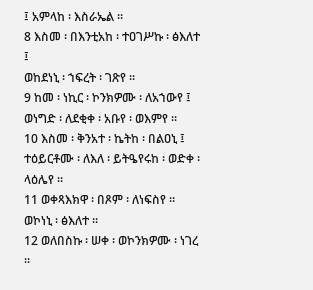፤ አምላከ ፡ እስራኤል ።
8 እስመ ፡ በእንቲአከ ፡ ተዐገሥኩ ፡ ፅእለተ ፤
ወከደነኒ ፡ ኀፍረት ፡ ገጽየ ።
9 ከመ ፡ ነኪር ፡ ኮንክዎሙ ፡ ለአኀውየ ፤
ወነግድ ፡ ለደቂቀ ፡ አቡየ ፡ ወእምየ ።
10 እስመ ፡ ቅንአተ ፡ ኬትከ ፡ በልዐኒ ፤
ተዕይርቶሙ ፡ ለእለ ፡ ይትዔየሩከ ፡ ወድቀ ፡ ላዕሌየ ።
11 ወቀጻእክዋ ፡ በጾም ፡ ለነፍስየ ።
ወኮነኒ ፡ ፅእለተ ።
12 ወለበስኩ ፡ ሠቀ ፡ ወኮንክዎሙ ፡ ነገረ ።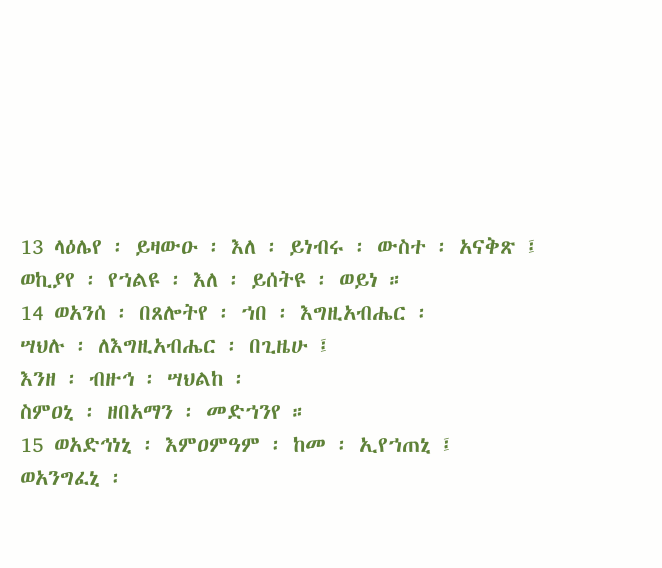13 ላዕሌየ ፡ ይዛውዑ ፡ እለ ፡ ይነብሩ ፡ ውስተ ፡ አናቅጽ ፤
ወኪያየ ፡ የኀልዩ ፡ እለ ፡ ይሰትዩ ፡ ወይነ ።
14 ወአንሰ ፡ በጸሎትየ ፡ ኀበ ፡ እግዚአብሔር ፡
ሣህሉ ፡ ለእግዚአብሔር ፡ በጊዜሁ ፤
እንዘ ፡ ብዙኅ ፡ ሣህልከ ፡
ስምዐኒ ፡ ዘበአማን ፡ መድኀንየ ።
15 ወአድኅነኒ ፡ እምዐምዓም ፡ ከመ ፡ ኢየኀጠኒ ፤
ወአንግፈኒ ፡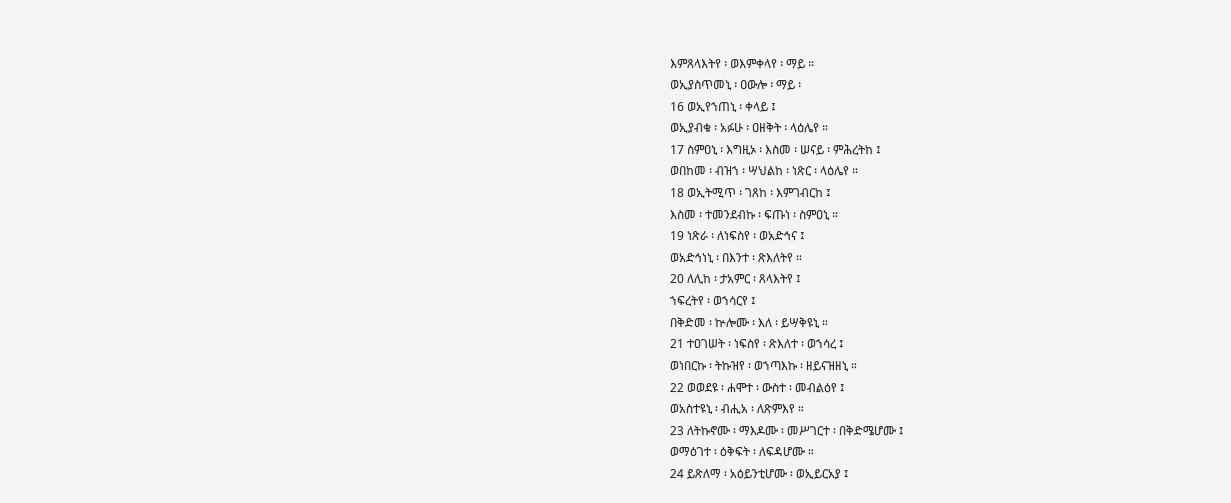እምጸላእትየ ፡ ወእምቀላየ ፡ ማይ ።
ወኢያስጥመኒ ፡ ዐውሎ ፡ ማይ ፡
16 ወኢየኀጠኒ ፡ ቀላይ ፤
ወኢያብቁ ፡ አፉሁ ፡ ዐዘቅት ፡ ላዕሌየ ።
17 ስምዐኒ ፡ እግዚኦ ፡ እስመ ፡ ሠናይ ፡ ምሕረትከ ፤
ወበከመ ፡ ብዝኀ ፡ ሣህልከ ፡ ነጽር ፡ ላዕሌየ ።
18 ወኢትሚጥ ፡ ገጸከ ፡ እምገብርከ ፤
እስመ ፡ ተመንደብኩ ፡ ፍጡነ ፡ ስምዐኒ ።
19 ነጽራ ፡ ለነፍስየ ፡ ወአድኅና ፤
ወአድኅነኒ ፡ በእንተ ፡ ጽእለትየ ።
20 ለሊከ ፡ ታአምር ፡ ጸላእትየ ፤
ኀፍረትየ ፡ ወኀሳርየ ፤
በቅድመ ፡ ኵሎሙ ፡ እለ ፡ ይሣቅዩኒ ።
21 ተዐገሠት ፡ ነፍስየ ፡ ጽእለተ ፡ ወኀሳረ ፤
ወነበርኩ ፡ ትኩዝየ ፡ ወኀጣእኩ ፡ ዘይናዝዘኒ ።
22 ወወደዩ ፡ ሐሞተ ፡ ውስተ ፡ መብልዕየ ፤
ወአስተዩኒ ፡ ብሒአ ፡ ለጽምእየ ።
23 ለትኩኖሙ ፡ ማእዶሙ ፡ መሥገርተ ፡ በቅድሜሆሙ ፤
ወማዕገተ ፡ ዕቅፍት ፡ ለፍዳሆሙ ።
24 ይጽለማ ፡ አዕይንቲሆሙ ፡ ወኢይርአያ ፤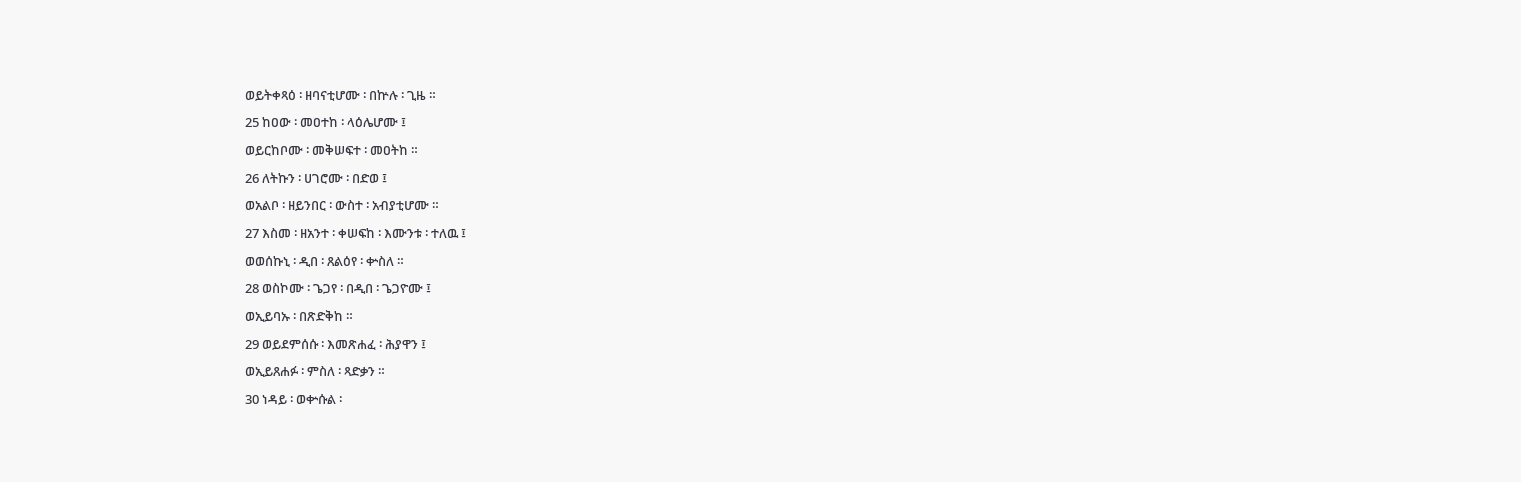ወይትቀጻዕ ፡ ዘባናቲሆሙ ፡ በኵሉ ፡ ጊዜ ።
25 ከዐው ፡ መዐተከ ፡ ላዕሌሆሙ ፤
ወይርከቦሙ ፡ መቅሠፍተ ፡ መዐትከ ።
26 ለትኩን ፡ ሀገሮሙ ፡ በድወ ፤
ወአልቦ ፡ ዘይንበር ፡ ውስተ ፡ አብያቲሆሙ ።
27 እስመ ፡ ዘአንተ ፡ ቀሠፍከ ፡ እሙንቱ ፡ ተለዉ ፤
ወወሰኩኒ ፡ ዲበ ፡ ጸልዕየ ፡ ቍስለ ።
28 ወስኮሙ ፡ ጌጋየ ፡ በዲበ ፡ ጌጋዮሙ ፤
ወኢይባኡ ፡ በጽድቅከ ።
29 ወይደምሰሱ ፡ እመጽሐፈ ፡ ሕያዋን ፤
ወኢይጸሐፉ ፡ ምስለ ፡ ጻድቃን ።
30 ነዳይ ፡ ወቍሱል ፡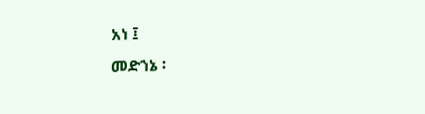አነ ፤
መድኀኔ ፡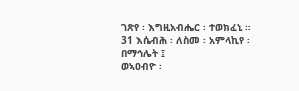ገጽየ ፡ እግዚአብሔር ፡ ተወክፈኒ ።
31 እሴብሕ ፡ ለስመ ፡ አምላኪየ ፡ በማኅሌት ፤
ወኣዐብዮ ፡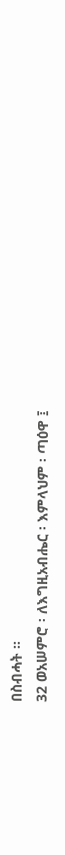በስብሓት ።
32 ወአሠምሮ ፡ ለእግዚአብሔር ፡ እምላህም ፡ ጣዕዋ ፤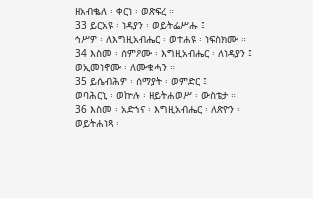ዘአብቈለ ፡ ቀርነ ፡ ወጽፍረ ።
33 ይርአዩ ፡ ነዳያን ፡ ወይትፌሥሑ ፤
ኅሥዎ ፡ ለእግዚአብሔር ፡ ወተሐዩ ፡ ነፍስክሙ ።
34 እስመ ፡ ሰምዖሙ ፡ እግዚአብሔር ፡ ለነዳያን ፤
ወኢመነኖሙ ፡ ለሙቁሓን ።
35 ይሴብሕዎ ፡ ሰማያት ፡ ወምድር ፤
ወባሕርኒ ፡ ወኵሉ ፡ ዘይትሐወሥ ፡ ውስቴታ ።
36 እስመ ፡ አድኀና ፡ እግዚአብሔር ፡ ለጽዮን ፡
ወይትሐነጻ ፡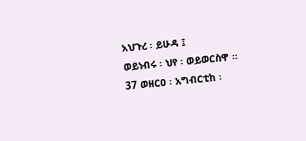አህጉረ ፡ ይሁዳ ፤
ወይነብሩ ፡ ህየ ፡ ወይወርስዋ ።
37 ወዘርዐ ፡ አግብርቲከ ፡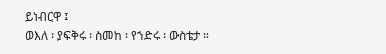ይነብርዋ ፤
ወእለ ፡ ያፍቅሩ ፡ ስመከ ፡ የኀድሩ ፡ ውስቴታ ።